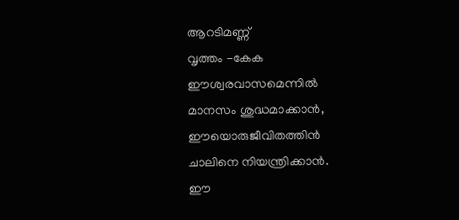ആറടിമണ്ണ്
വൃത്തം -കേക
ഈശ്വരവാസമെന്നിൽ
മാനസം ശുദ്ധമാക്കാൻ,
ഈയൊരുജീവിതത്തിൻ
ചാലിനെ നിയന്ത്രിക്കാൻ.
ഈ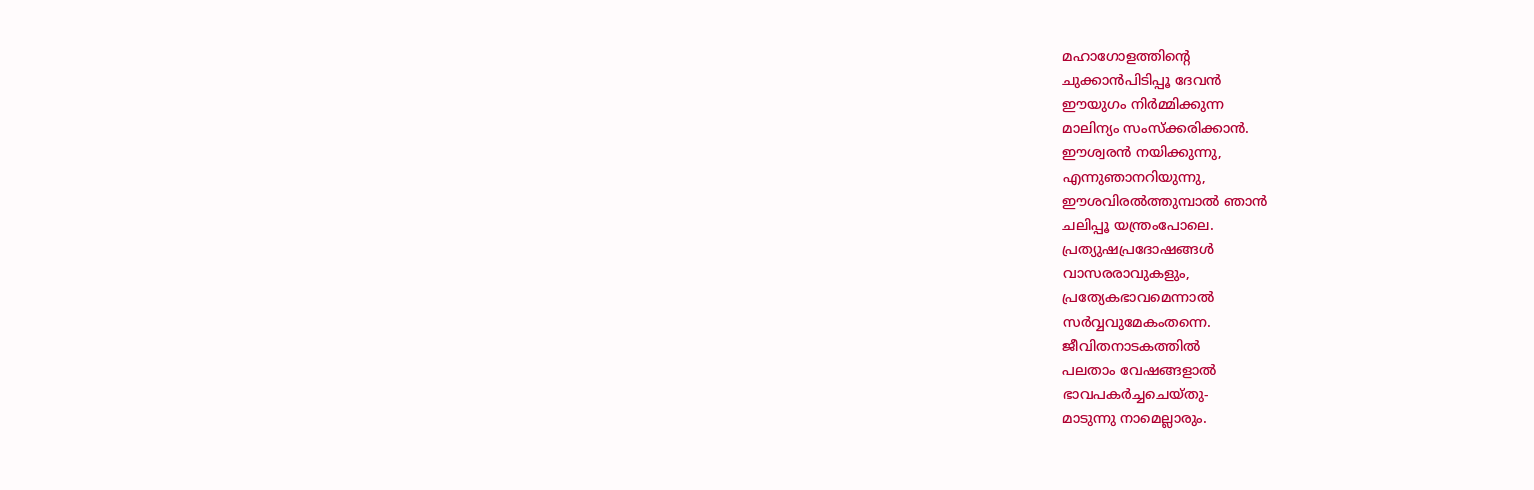മഹാഗോളത്തിൻ്റെ
ചുക്കാൻപിടിപ്പൂ ദേവൻ
ഈയുഗം നിർമ്മിക്കുന്ന
മാലിന്യം സംസ്ക്കരിക്കാൻ.
ഈശ്വരൻ നയിക്കുന്നു,
എന്നുഞാനറിയുന്നു,
ഈശവിരൽത്തുമ്പാൽ ഞാൻ
ചലിപ്പൂ യന്ത്രംപോലെ.
പ്രത്യുഷപ്രദോഷങ്ങൾ
വാസരരാവുകളും,
പ്രത്യേകഭാവമെന്നാൽ
സർവ്വവുമേകംതന്നെ.
ജീവിതനാടകത്തിൽ
പലതാം വേഷങ്ങളാൽ
ഭാവപകർച്ചചെയ്തു-
മാടുന്നു നാമെല്ലാരും.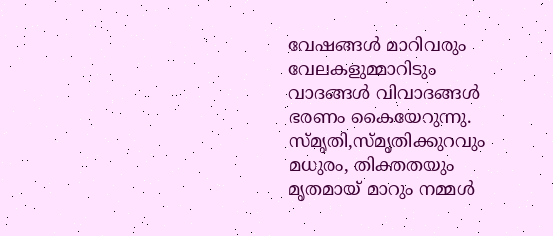വേഷങ്ങൾ മാറിവരും
വേലകളുമ്മാറിടും
വാദങ്ങൾ വിവാദങ്ങൾ
ഭരണം കൈയേറുന്നു.
സ്മൃതി,സ്മൃതിക്കുറവും
മധുരം, തിക്തതയും
മൃതമായ് മാറും നമ്മൾ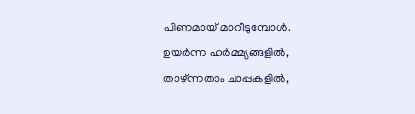പിണമായ് മാറീടുമ്പോൾ.
ഉയർന്ന ഹർമ്മ്യങ്ങളിൽ,
താഴ്ന്നതാം ചാപ്പകളിൽ,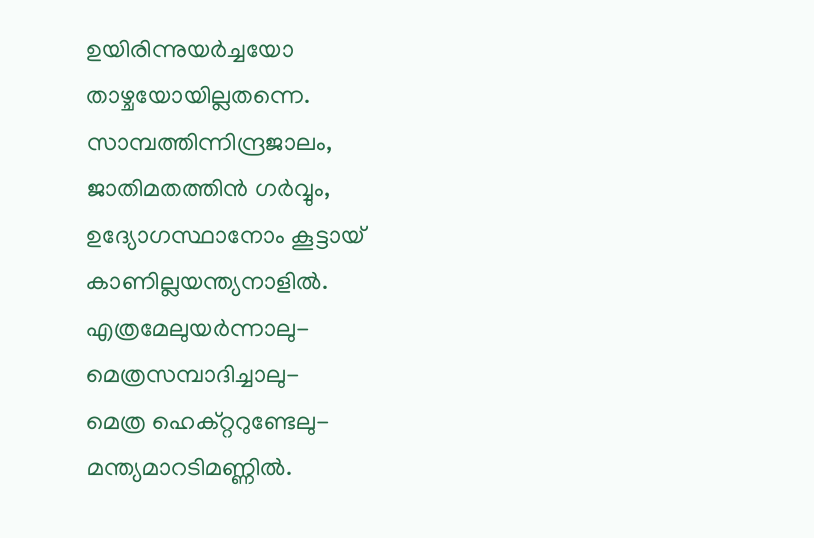ഉയിരിന്നുയർച്ചയോ
താഴ്ചയോയില്ലതന്നെ.
സാമ്പത്തിന്നിന്ദ്രജാലം,
ജാതിമതത്തിൻ ഗർവ്വും,
ഉദ്യോഗസ്ഥാനോം കൂട്ടായ്
കാണില്ലയന്ത്യനാളിൽ.
എത്രമേലുയർന്നാലു-
മെത്രസമ്പാദിച്ചാലു-
മെത്ര ഹെക്റ്ററുണ്ടേലു-
മന്ത്യമാറടിമണ്ണിൽ.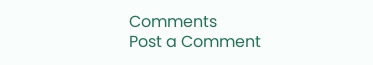Comments
Post a Comment